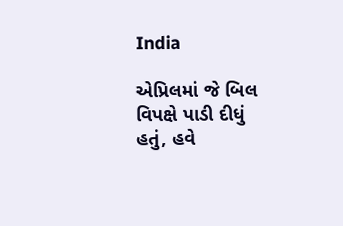India

એપ્રિલમાં જે બિલ વિપક્ષે પાડી દીધું હતું, હવે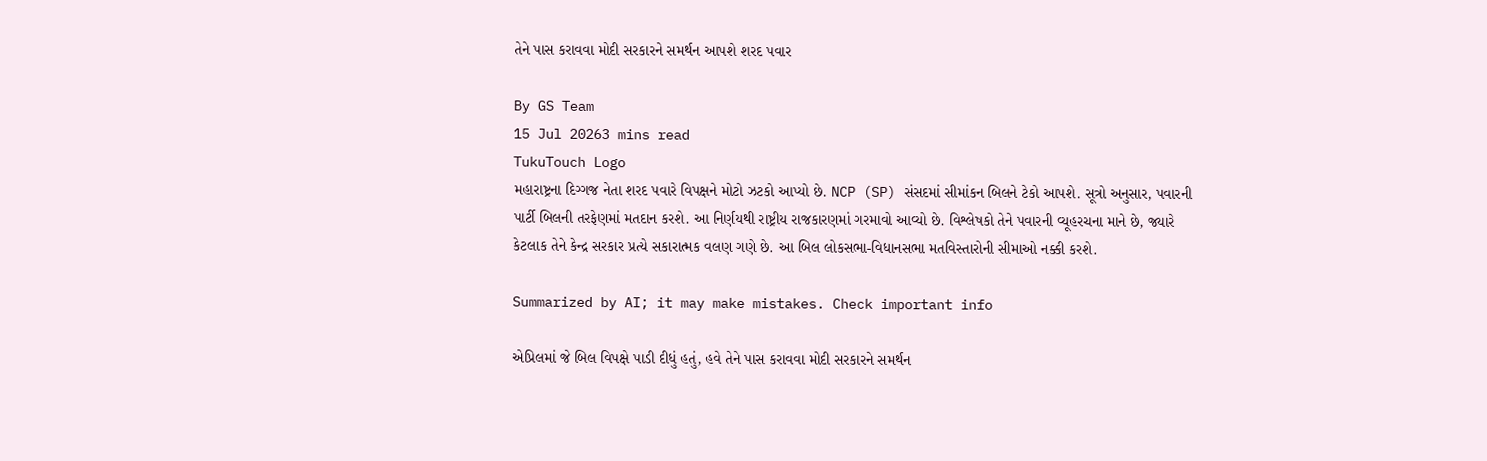તેને પાસ કરાવવા મોદી સરકારને સમર્થન આપશે શરદ પવાર

By GS Team
15 Jul 20263 mins read
TukuTouch Logo
મહારાષ્ટ્રના દિગ્ગજ નેતા શરદ પવારે વિપક્ષને મોટો ઝટકો આપ્યો છે. NCP (SP) સંસદમાં સીમાંકન બિલને ટેકો આપશે. સૂત્રો અનુસાર, પવારની પાર્ટી બિલની તરફેણમાં મતદાન કરશે. આ નિર્ણયથી રાષ્ટ્રીય રાજકારણમાં ગરમાવો આવ્યો છે. વિશ્લેષકો તેને પવારની વ્યૂહરચના માને છે, જ્યારે કેટલાક તેને કેન્દ્ર સરકાર પ્રત્યે સકારાત્મક વલણ ગણે છે. આ બિલ લોકસભા-વિધાનસભા મતવિસ્તારોની સીમાઓ નક્કી કરશે.

Summarized by AI; it may make mistakes. Check important info

એપ્રિલમાં જે બિલ વિપક્ષે પાડી દીધું હતું, હવે તેને પાસ કરાવવા મોદી સરકારને સમર્થન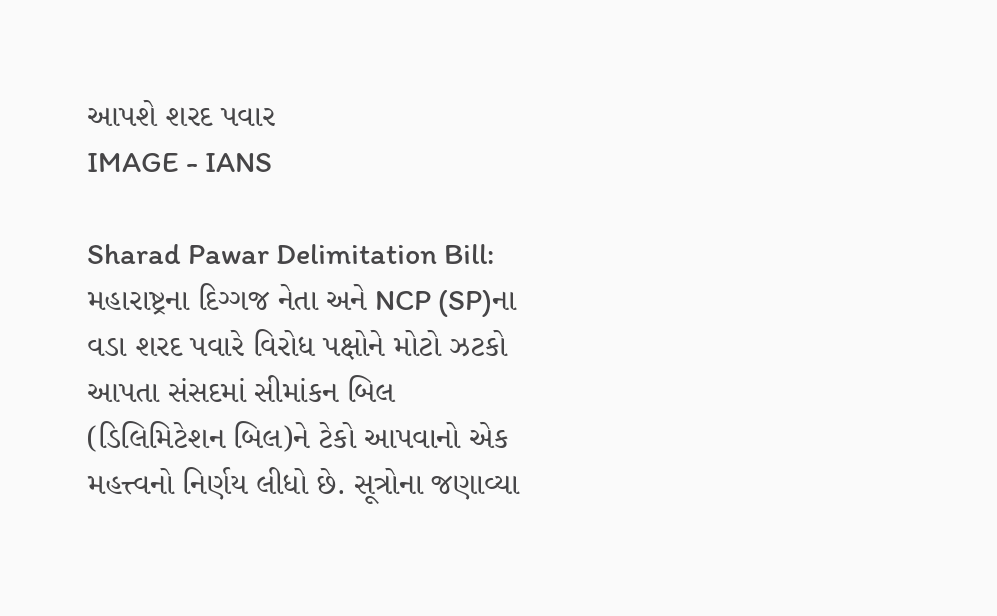આપશે શરદ પવાર
IMAGE - IANS

Sharad Pawar Delimitation Bill: મહારાષ્ટ્રના દિગ્ગજ નેતા અને NCP (SP)ના વડા શરદ પવારે વિરોધ પક્ષોને મોટો ઝટકો આપતા સંસદમાં સીમાંકન બિલ (ડિલિમિટેશન બિલ)ને ટેકો આપવાનો એક મહત્ત્વનો નિર્ણય લીધો છે. સૂત્રોના જણાવ્યા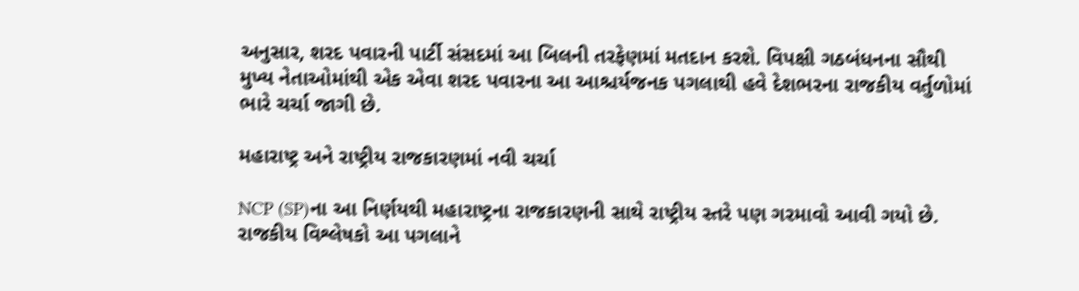અનુસાર, શરદ પવારની પાર્ટી સંસદમાં આ બિલની તરફેણમાં મતદાન કરશે. વિપક્ષી ગઠબંધનના સૌથી મુખ્ય નેતાઓમાંથી એક એવા શરદ પવારના આ આશ્ચર્યજનક પગલાથી હવે દેશભરના રાજકીય વર્તુળોમાં ભારે ચર્ચા જાગી છે.

મહારાષ્ટ્ર અને રાષ્ટ્રીય રાજકારણમાં નવી ચર્ચા

NCP (SP)ના આ નિર્ણયથી મહારાષ્ટ્રના રાજકારણની સાથે રાષ્ટ્રીય સ્તરે પણ ગરમાવો આવી ગયો છે. રાજકીય વિશ્લેષકો આ પગલાને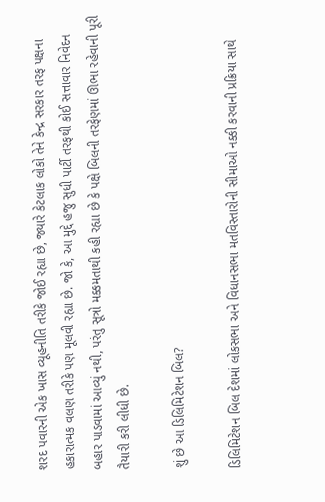શરદ પવારની એક ખાસ વ્યૂહનીતિ તરીકે જોઈ રહ્યા છે, જ્યારે કેટલાક લોકો તેને કેન્દ્ર સરકાર તરફ પક્ષના હકારાત્મક વલણ તરીકે પણ મૂલવી રહ્યા છે. જો કે, આ મુદ્દે હજુ સુધી પાર્ટી તરફથી કોઈ સત્તાવાર નિવેદન બહાર પાડવામાં આવ્યું નથી, પરંતુ સૂત્રો મક્કમતાથી કહી રહ્યા છે કે પક્ષે બિલની તરફેણમાં ઊભા રહેવાની પૂરી તૈયારી કરી લીધી છે.

શું છે આ ડિલિમિટેશન બિલ?

ડિલિમિટેશન બિલ દેશમાં લોકસભા અને વિધાનસભા મતવિસ્તારોની સીમાઓ નક્કી કરવાની પ્રક્રિયા સાથે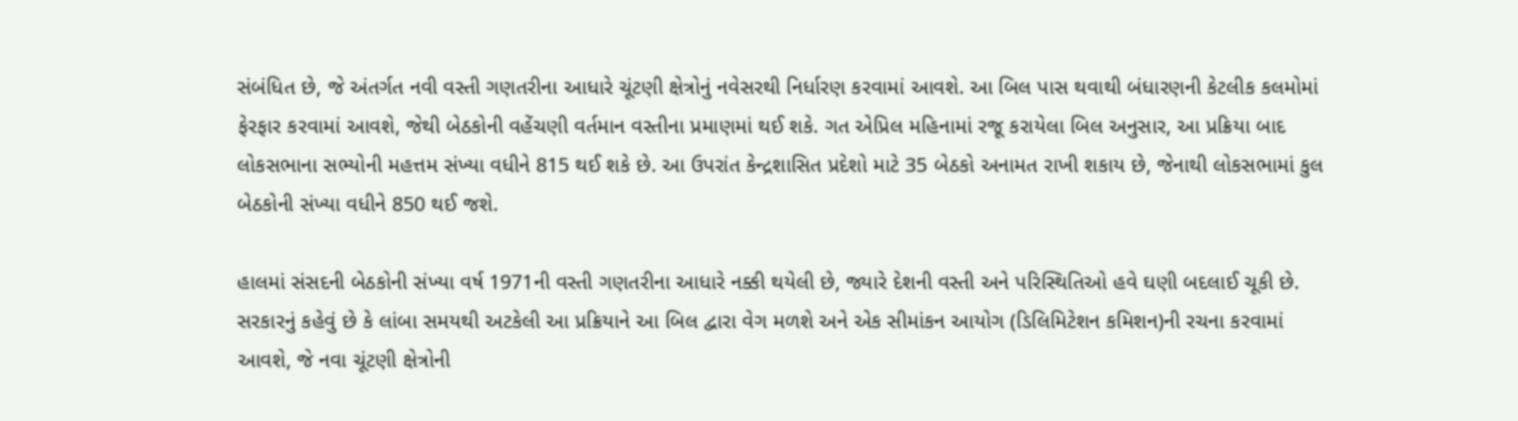સંબંધિત છે, જે અંતર્ગત નવી વસ્તી ગણતરીના આધારે ચૂંટણી ક્ષેત્રોનું નવેસરથી નિર્ધારણ કરવામાં આવશે. આ બિલ પાસ થવાથી બંધારણની કેટલીક કલમોમાં ફેરફાર કરવામાં આવશે, જેથી બેઠકોની વહેંચણી વર્તમાન વસ્તીના પ્રમાણમાં થઈ શકે. ગત એપ્રિલ મહિનામાં રજૂ કરાયેલા બિલ અનુસાર, આ પ્રક્રિયા બાદ લોકસભાના સભ્યોની મહત્તમ સંખ્યા વધીને 815 થઈ શકે છે. આ ઉપરાંત કેન્દ્રશાસિત પ્રદેશો માટે 35 બેઠકો અનામત રાખી શકાય છે, જેનાથી લોકસભામાં કુલ બેઠકોની સંખ્યા વધીને 850 થઈ જશે.

હાલમાં સંસદની બેઠકોની સંખ્યા વર્ષ 1971ની વસ્તી ગણતરીના આધારે નક્કી થયેલી છે, જ્યારે દેશની વસ્તી અને પરિસ્થિતિઓ હવે ઘણી બદલાઈ ચૂકી છે. સરકારનું કહેવું છે કે લાંબા સમયથી અટકેલી આ પ્રક્રિયાને આ બિલ દ્વારા વેગ મળશે અને એક સીમાંકન આયોગ (ડિલિમિટેશન કમિશન)ની રચના કરવામાં આવશે, જે નવા ચૂંટણી ક્ષેત્રોની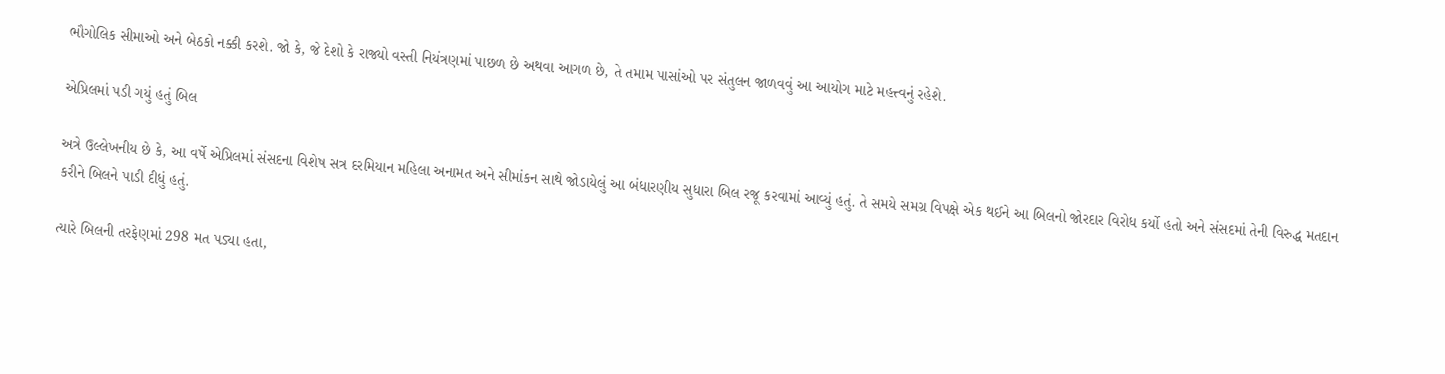ભૌગોલિક સીમાઓ અને બેઠકો નક્કી કરશે. જો કે, જે દેશો કે રાજ્યો વસ્તી નિયંત્રણમાં પાછળ છે અથવા આગળ છે, તે તમામ પાસાંઓ પર સંતુલન જાળવવું આ આયોગ માટે મહત્ત્વનું રહેશે.

એપ્રિલમાં પડી ગયું હતું બિલ

અત્રે ઉલ્લેખનીય છે કે, આ વર્ષે એપ્રિલમાં સંસદના વિશેષ સત્ર દરમિયાન મહિલા અનામત અને સીમાંકન સાથે જોડાયેલું આ બંધારણીય સુધારા બિલ રજૂ કરવામાં આવ્યું હતું. તે સમયે સમગ્ર વિપક્ષે એક થઈને આ બિલનો જોરદાર વિરોધ કર્યો હતો અને સંસદમાં તેની વિરુદ્ધ મતદાન કરીને બિલને પાડી દીધું હતું.

ત્યારે બિલની તરફેણમાં 298 મત પડ્યા હતા,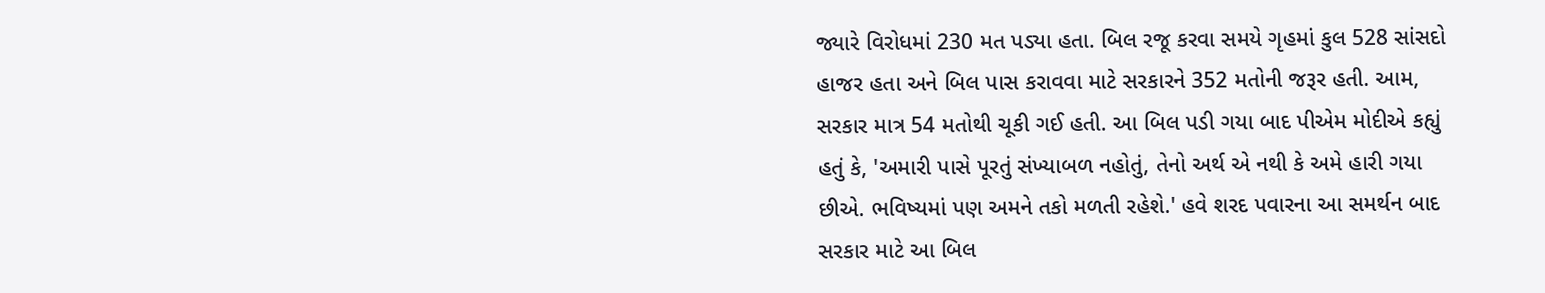જ્યારે વિરોધમાં 230 મત પડ્યા હતા. બિલ રજૂ કરવા સમયે ગૃહમાં કુલ 528 સાંસદો હાજર હતા અને બિલ પાસ કરાવવા માટે સરકારને 352 મતોની જરૂર હતી. આમ, સરકાર માત્ર 54 મતોથી ચૂકી ગઈ હતી. આ બિલ પડી ગયા બાદ પીએમ મોદીએ કહ્યું હતું કે, 'અમારી પાસે પૂરતું સંખ્યાબળ નહોતું, તેનો અર્થ એ નથી કે અમે હારી ગયા છીએ. ભવિષ્યમાં પણ અમને તકો મળતી રહેશે.' હવે શરદ પવારના આ સમર્થન બાદ સરકાર માટે આ બિલ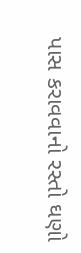પાસ કરાવવાનો રસ્તો ઘણો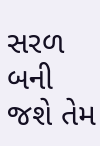સરળ બની જશે તેમ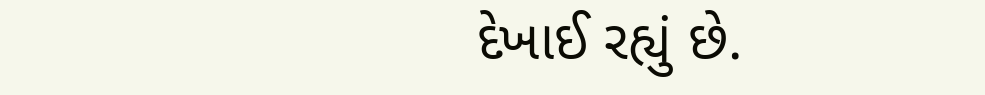દેખાઈ રહ્યું છે.